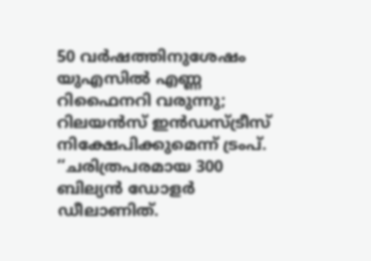50 വർഷത്തിനുശേഷം യുഎസിൽ എണ്ണ റിഫൈനറി വരുന്നു; റിലയൻസ് ഇൻഡസ്ട്രീസ് നിക്ഷേപിക്കുമെന്ന് ട്രംപ്.
‘‘ചരിത്രപരമായ 300 ബില്യൻ ഡോളർ ഡീലാണിത്.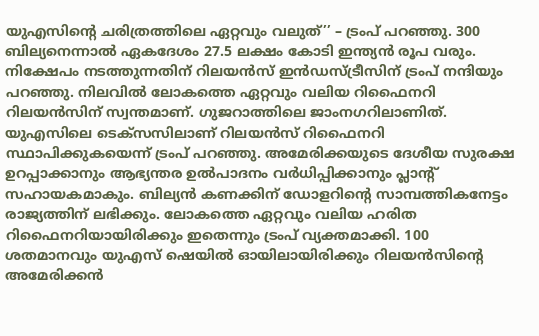യുഎസിന്റെ ചരിത്രത്തിലെ ഏറ്റവും വലുത്’’ – ട്രംപ് പറഞ്ഞു. 300 ബില്യനെന്നാൽ ഏകദേശം 27.5 ലക്ഷം കോടി ഇന്ത്യൻ രൂപ വരും. നിക്ഷേപം നടത്തുന്നതിന് റിലയൻസ് ഇൻഡസ്ട്രീസിന് ട്രംപ് നന്ദിയും പറഞ്ഞു. നിലവിൽ ലോകത്തെ ഏറ്റവും വലിയ റിഫൈനറി റിലയൻസിന് സ്വന്തമാണ്. ഗുജറാത്തിലെ ജാംനഗറിലാണിത്.
യുഎസിലെ ടെക്സസിലാണ് റിലയൻസ് റിഫൈനറി സ്ഥാപിക്കുകയെന്ന് ട്രംപ് പറഞ്ഞു. അമേരിക്കയുടെ ദേശീയ സുരക്ഷ ഉറപ്പാക്കാനും ആഭ്യന്തര ഉൽപാദനം വർധിപ്പിക്കാനും പ്ലാന്റ് സഹായകമാകും. ബില്യൻ കണക്കിന് ഡോളറിന്റെ സാമ്പത്തികനേട്ടം രാജ്യത്തിന് ലഭിക്കും. ലോകത്തെ ഏറ്റവും വലിയ ഹരിത റിഫൈനറിയായിരിക്കും ഇതെന്നും ട്രംപ് വ്യക്തമാക്കി. 100 ശതമാനവും യുഎസ് ഷെയിൽ ഓയിലായിരിക്കും റിലയൻസിന്റെ അമേരിക്കൻ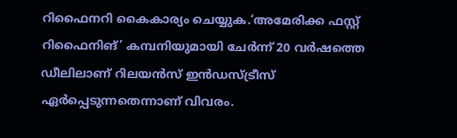റിഫൈനറി കൈകാര്യം ചെയ്യുക.‘അമേരിക്ക ഫസ്റ്റ് റിഫൈനിങ്’ കമ്പനിയുമായി ചേർന്ന് 20 വർഷത്തെ ഡീലിലാണ് റിലയൻസ് ഇൻഡസ്ട്രീസ് ഏർപ്പെടുന്നതെന്നാണ് വിവരം.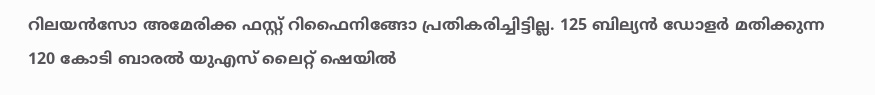റിലയൻസോ അമേരിക്ക ഫസ്റ്റ് റിഫൈനിങ്ങോ പ്രതികരിച്ചിട്ടില്ല. 125 ബില്യൻ ഡോളർ മതിക്കുന്ന 120 കോടി ബാരൽ യുഎസ് ലൈറ്റ് ഷെയിൽ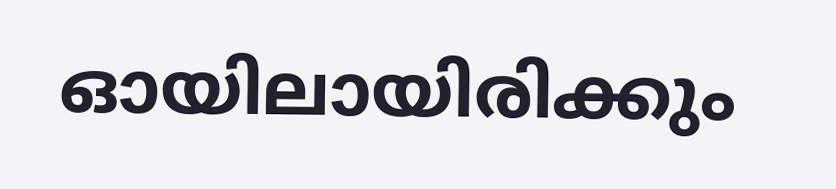ഓയിലായിരിക്കും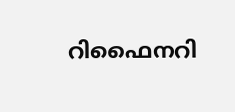റിഫൈനറി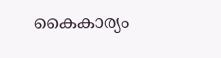കൈകാര്യം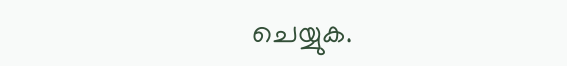ചെയ്യുക.